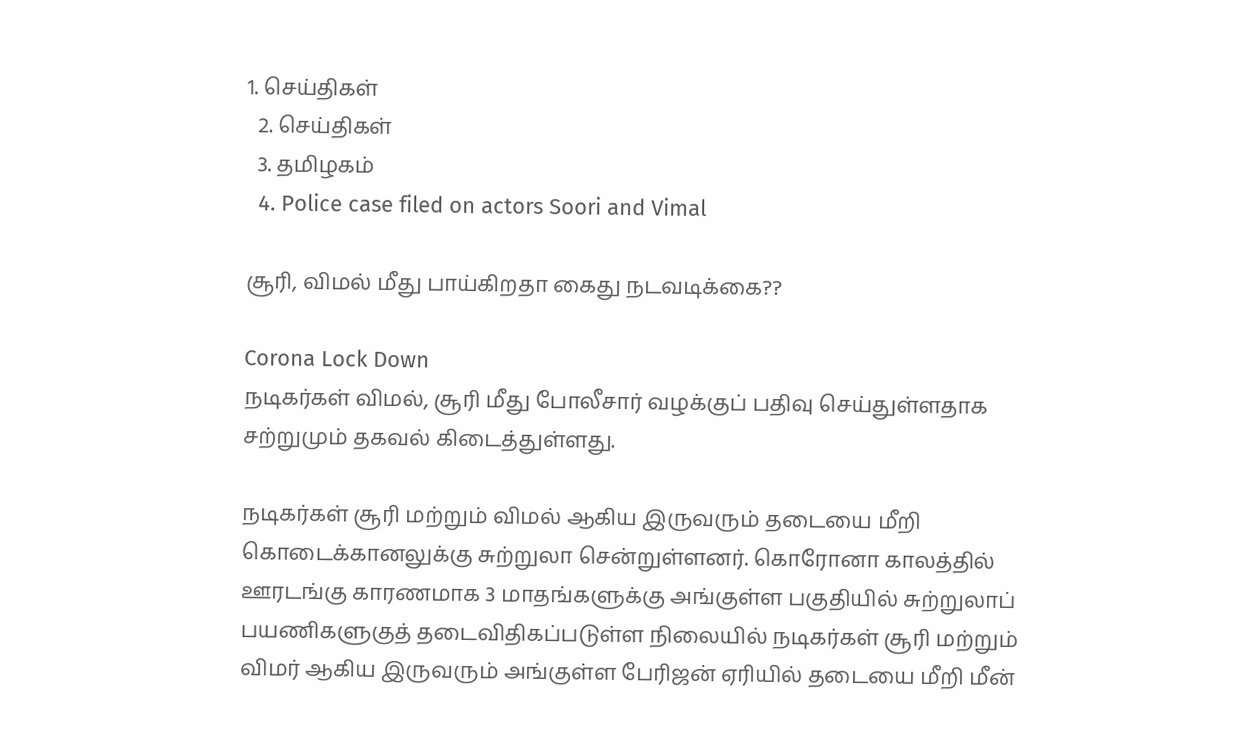1. செய்திகள்
  2. செய்திகள்
  3. த‌மிழக‌ம்
  4. Police case filed on actors Soori and Vimal

சூரி, விமல் மீது பாய்கிறதா கைது நடவடிக்கை??

Corona Lock Down
நடிகர்கள் விமல், சூரி மீது போலீசார் வழக்குப் பதிவு செய்துள்ளதாக சற்றுமும் தகவல் கிடைத்துள்ளது.

நடிகர்கள் சூரி மற்றும் விமல் ஆகிய இருவரும் தடையை மீறி கொடைக்கானலுக்கு சுற்றுலா சென்றுள்ளனர். கொரோனா காலத்தில் ஊரடங்கு காரணமாக 3 மாதங்களுக்கு அங்குள்ள பகுதியில் சுற்றுலாப் பயணிகளுகுத் தடைவிதிகப்படுள்ள நிலையில் நடிகர்கள் சூரி மற்றும் விமர் ஆகிய இருவரும் அங்குள்ள பேரிஜன் ஏரியில் தடையை மீறி மீன்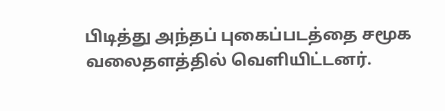பிடித்து அந்தப் புகைப்படத்தை சமூக வலைதளத்தில் வெளியிட்டனர்.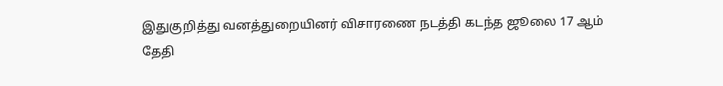இதுகுறித்து வனத்துறையினர் விசாரணை நடத்தி கடந்த ஜூலை 17 ஆம் தேதி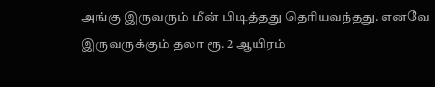அங்கு இருவரும் மீன் பிடித்தது தெரியவந்தது. எனவே இருவருக்கும் தலா ரூ. 2 ஆயிரம்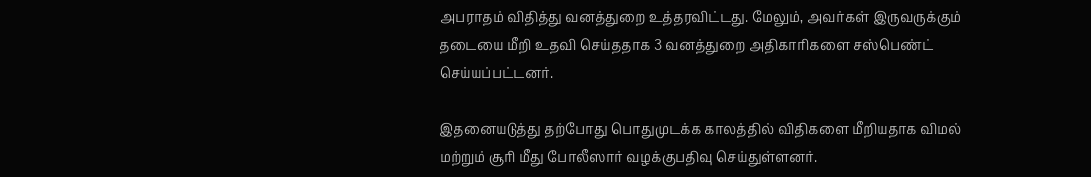அபராதம் விதித்து வனத்துறை உத்தரவிட்டது. மேலும், அவர்கள் இருவருக்கும் தடையை மீறி உதவி செய்ததாக 3 வனத்துறை அதிகாரிகளை சஸ்பெண்ட் செய்யப்பட்டனர்.

இதனையடுத்து தற்போது பொதுமுடக்க காலத்தில் விதிகளை மீறியதாக விமல் மற்றும் சூரி மீது போலீஸார் வழக்குபதிவு செய்துள்ளனர்.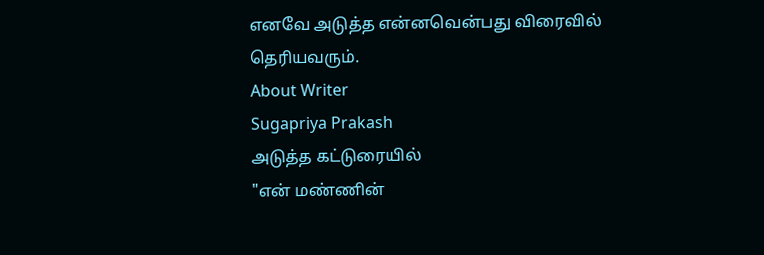எனவே அடுத்த என்னவென்பது விரைவில் தெரியவரும்.
About Writer
Sugapriya Prakash
அடுத்த கட்டுரையில்
"என் மண்ணின்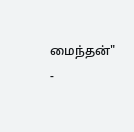மைந்தன்" -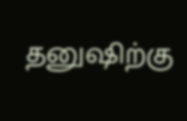தனுஷிற்கு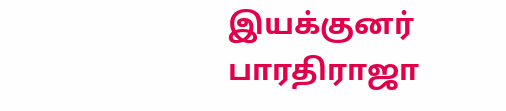இயக்குனர் பாரதிராஜா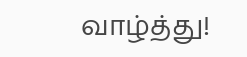வாழ்த்து!